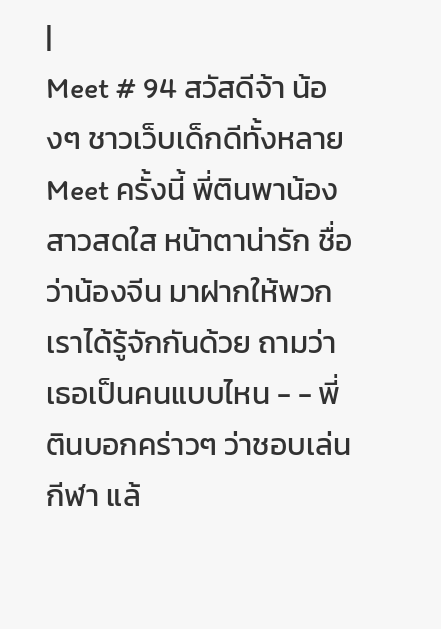|
Meet # 94 สวัสดีจ้า น้องๆ ชาวเว็บเด็กดีทั้งหลาย Meet ครั้งนี้ พี่ตินพาน้องสาวสดใส หน้าตาน่ารัก ชื่อว่าน้องจีน มาฝากให้พวกเราได้รู้จักกันด้วย ถามว่าเธอเป็นคนแบบไหน - - พี่ตินบอกคร่าวๆ ว่าชอบเล่นกีฬา แล้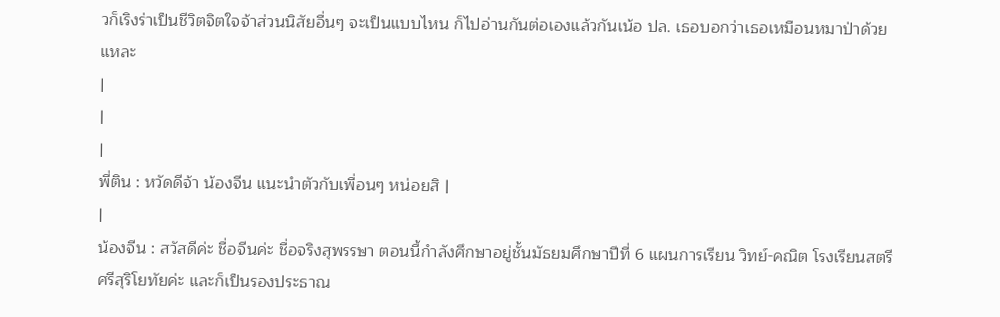วก็เริงร่าเป็นชีวิตจิตใจจ้าส่วนนิสัยอื่นๆ จะเป็นแบบไหน ก็ไปอ่านกันต่อเองแล้วกันเน้อ ปล. เธอบอกว่าเธอเหมือนหมาป่าด้วยแหละ
|
|
|
พี่ติน : หวัดดีจ้า น้องจีน แนะนำตัวกับเพื่อนๆ หน่อยสิ |
|
น้องจีน : สวัสดีค่ะ ชื่อจีนค่ะ ชื่อจริงสุพรรษา ตอนนี้กำลังศึกษาอยู่ชั้นมัธยมศึกษาปีที่ 6 แผนการเรียน วิทย์-คณิต โรงเรียนสตรีศรีสุริโยทัยค่ะ และก็เป็นรองประธาณ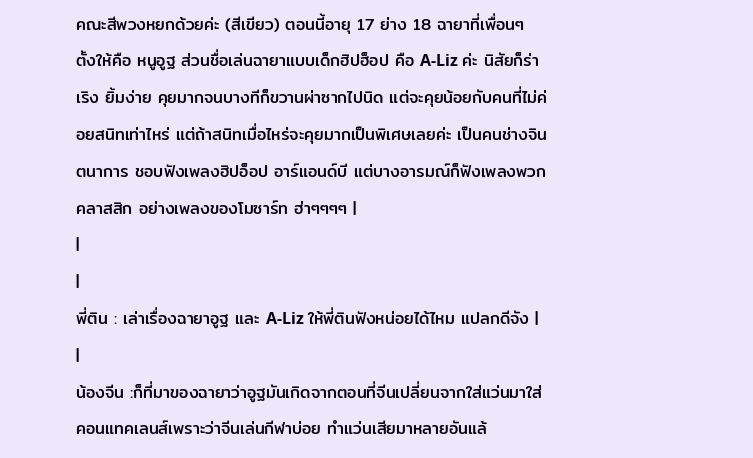คณะสีพวงหยกด้วยค่ะ (สีเขียว) ตอนนี้อายุ 17 ย่าง 18 ฉายาที่เพื่อนๆ ตั้งให้คือ หนูอูฐ ส่วนชื่อเล่นฉายาแบบเด็กฮิปฮ็อป คือ A-Liz ค่ะ นิสัยก็ร่าเริง ยิ้มง่าย คุยมากจนบางทีก็ขวานผ่าซากไปนิด แต่จะคุยน้อยกับคนที่ไม่ค่อยสนิทเท่าไหร่ แต่ถ้าสนิทเมื่อไหร่จะคุยมากเป็นพิเศษเลยค่ะ เป็นคนช่างจินตนาการ ชอบฟังเพลงฮิปอ็อป อาร์แอนด์บี แต่บางอารมณ์ก็ฟังเพลงพวกคลาสสิก อย่างเพลงของโมซาร์ท ฮ่าๆๆๆๆ |
|
|
พี่ติน : เล่าเรื่องฉายาอูฐ และ A-Liz ให้พี่ตินฟังหน่อยได้ไหม แปลกดีจัง |
|
น้องจีน :ก็ที่มาของฉายาว่าอูฐมันเกิดจากตอนที่จีนเปลี่ยนจากใส่แว่นมาใส่คอนแทคเลนส์เพราะว่าจีนเล่นกีฬาบ่อย ทำแว่นเสียมาหลายอันแล้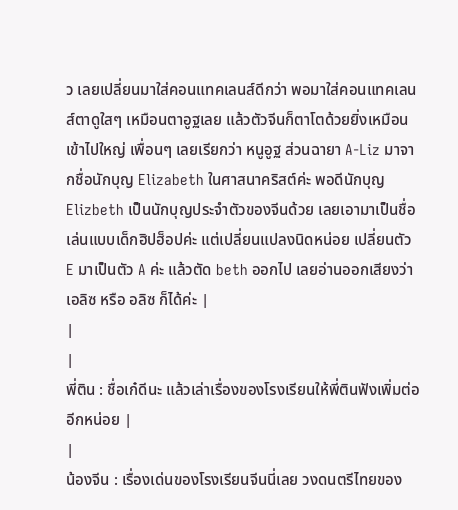ว เลยเปลี่ยนมาใส่คอนแทคเลนส์ดีกว่า พอมาใส่คอนแทคเลนส์ตาดูใสๆ เหมือนตาอูฐเลย แล้วตัวจีนก็ตาโตด้วยยิ่งเหมือนเข้าไปใหญ่ เพื่อนๆ เลยเรียกว่า หนูอูฐ ส่วนฉายา A-Liz มาจากชื่อนักบุญ Elizabeth ในศาสนาคริสต์ค่ะ พอดีนักบุญ Elizbeth เป็นนักบุญประจำตัวของจีนด้วย เลยเอามาเป็นชื่อเล่นแบบเด็กฮิปฮ็อปค่ะ แต่เปลี่ยนแปลงนิดหน่อย เปลี่ยนตัว E มาเป็นตัว A ค่ะ แล้วตัด beth ออกไป เลยอ่านออกเสียงว่า เอลิซ หรือ อลิซ ก็ได้ค่ะ |
|
|
พี่ติน : ชื่อเก๋ดีนะ แล้วเล่าเรื่องของโรงเรียนให้พี่ตินฟังเพิ่มต่ออีกหน่อย |
|
น้องจีน : เรื่องเด่นของโรงเรียนจีนนี่เลย วงดนตรีไทยของ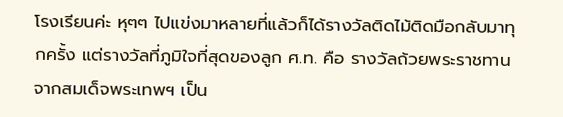โรงเรียนค่ะ หุๆๆ ไปแข่งมาหลายที่แล้วก็ได้รางวัลติดไม้ติดมือกลับมาทุกครั้ง แต่รางวัลที่ภูมิใจที่สุดของลูก ศ.ท. คือ รางวัลถ้วยพระราชทานจากสมเด็จพระเทพฯ เป็น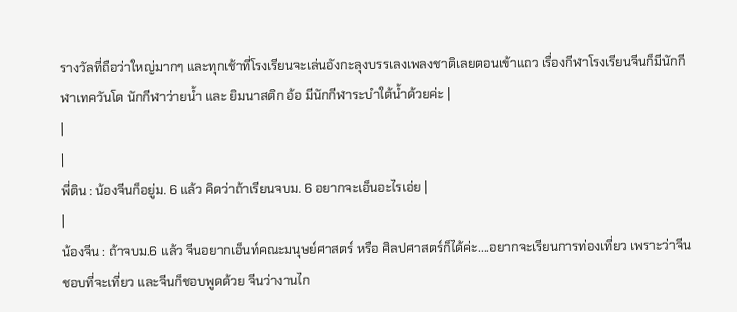รางวัลที่ถือว่าใหญ่มากๆ และทุกเช้าที่โรงเรียนจะเล่นอังกะลุงบรรเลงเพลงชาติเลยตอนเข้าแถว เรื่องกีฬาโรงเรียนจีนก็มีนักกีฬาเทควันโด นักกีฬาว่ายน้ำ และ ยิมนาสติก อ้อ มีนักกีฬาระบำใต้น้ำด้วยค่ะ |
|
|
พี่ติน : น้องจีนก็อยู่ม. 6 แล้ว คิดว่าถ้าเรียนจบม. 6 อยากจะเอ็นอะไรเอ่ย |
|
น้องจีน : ถ้าจบม.6 แล้ว จีนอยากเอ็นท์คณะมนุษย์ศาสตร์ หรือ ศิลปศาสตร์ก็ได้ค่ะ....อยากจะเรียนการท่องเที่ยว เพราะว่าจีนชอบที่จะเที่ยว และจีนก็ชอบพูดด้วย จีนว่างานไก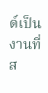ด์เป็นงานที่ส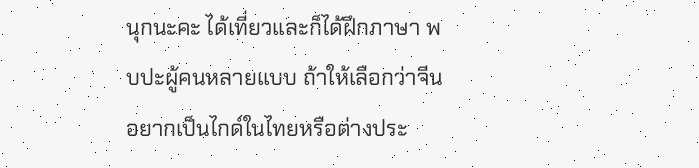นุกนะคะ ได้เที่ยวและก็ได้ฝึกภาษา พบปะผู้คนหลายแบบ ถ้าให้เลือกว่าจีนอยากเป็นไกด์ในไทยหรือต่างประ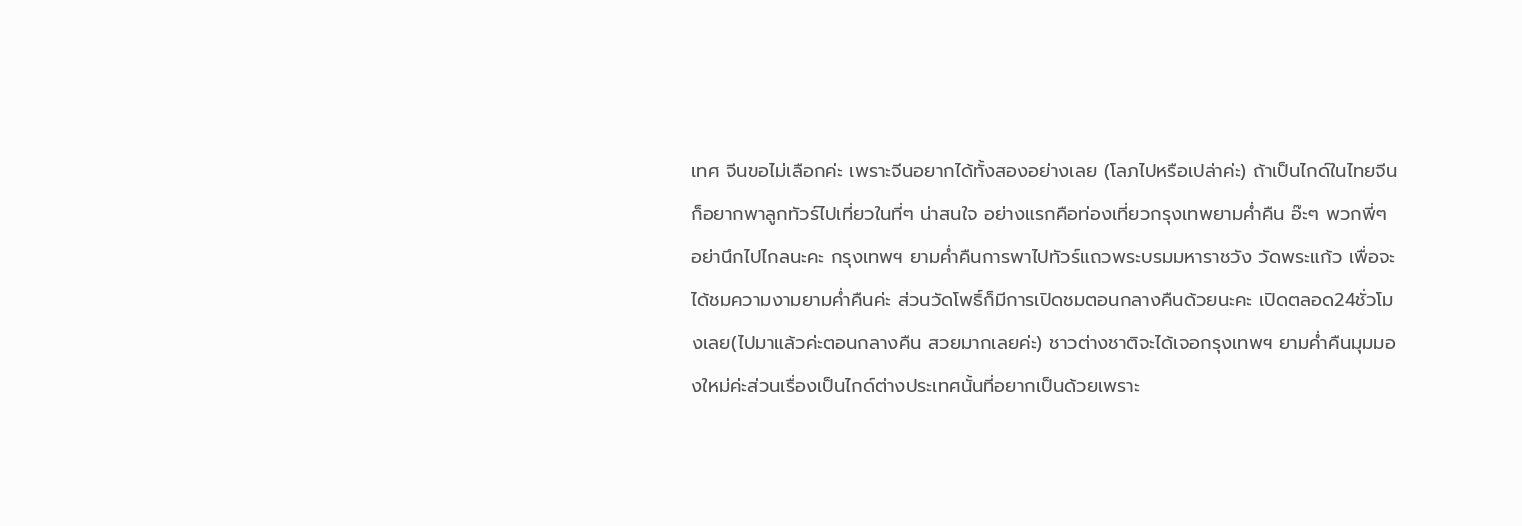เทศ จีนขอไม่เลือกค่ะ เพราะจีนอยากได้ทั้งสองอย่างเลย (โลภไปหรือเปล่าค่ะ) ถ้าเป็นไกด์ในไทยจีนก็อยากพาลูกทัวร์ไปเที่ยวในที่ๆ น่าสนใจ อย่างแรกคือท่องเที่ยวกรุงเทพยามค่ำคืน อ๊ะๆ พวกพี่ๆ อย่านึกไปไกลนะคะ กรุงเทพฯ ยามค่ำคืนการพาไปทัวร์แถวพระบรมมหาราชวัง วัดพระแก้ว เพื่อจะได้ชมความงามยามค่ำคืนค่ะ ส่วนวัดโพธิ์ก็มีการเปิดชมตอนกลางคืนด้วยนะคะ เปิดตลอด24ชั่วโมงเลย(ไปมาแล้วค่ะตอนกลางคืน สวยมากเลยค่ะ) ชาวต่างชาติจะได้เจอกรุงเทพฯ ยามค่ำคืนมุมมองใหม่ค่ะส่วนเรื่องเป็นไกด์ต่างประเทศนั้นที่อยากเป็นด้วยเพราะ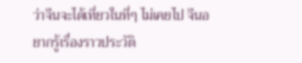ว่าจีนจะได้เที่ยวในที่ๆ ไม่เคยไป จีนอยากรู้เรื่องราวประวัติ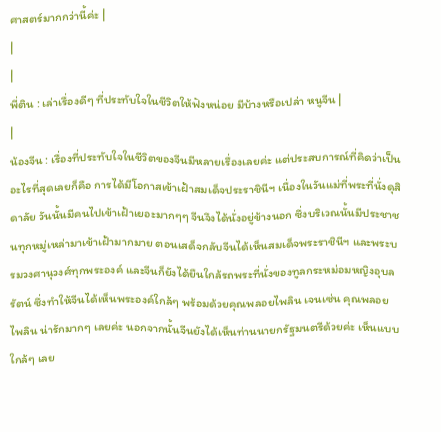ศาสตร์มากกว่านี้ค่ะ |
|
|
พี่ติน : เล่าเรื่องดีๆ ที่ประทับใจในชีวิตให้ฟังหน่อย มีบ้างหรือเปล่า หนูจีน |
|
น้องจีน : เรื่องที่ประทับใจในชีวิตของจีนมีหลายเรื่องเลยค่ะ แต่ประสบการณ์ที่คิดว่าเป็นอะไรที่สุดเลยก็คือ การได้มีโอกาสเข้าเฝ้าสมเด็จประราชินีฯ เนื่องในวันแม่ที่พระที่นั่งดุสิดาลัย วันนั้นมีคนไปเข้าเฝ้าเยอะมากๆๆ จีนจึงได้นั่งอยู่ข้างนอก ซึ่งบริเวณนั้นมีประชาชนทุกหมู่เหล่ามาเข้าเฝ้ามากมาย ตอนเสด็จกลับจีนได้เห็นสมเด็จพระราชินีฯ และพระบรมวงศานุวงศ์ทุกพระองค์ และจีนก็ยังได้ยืนใกล้รถพระที่นั่งของทูลกระหม่อมหญิงอุบลรัตน์ ซึ่งทำให้จีนได้เห็นพระองค์ใกล้ๆ พร้อมด้วยคุณพลอยไพลิน เจนเซ่น คุณพลอยไพลิน น่ารักมากๆ เลยค่ะ นอกจากนั้นจีนยังได้เห็นท่านนายกรัฐมนตรีด้วยค่ะ เห็นแบบใกล้ๆ เลย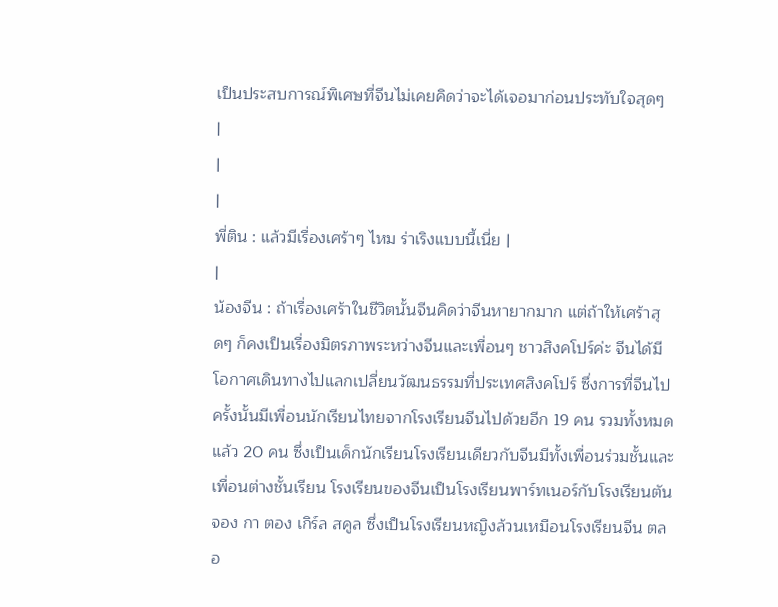เป็นประสบการณ์พิเศษที่จีนไม่เคยคิดว่าจะได้เจอมาก่อนประทับใจสุดๆ
|
|
|
พี่ติน : แล้วมีเรื่องเศร้าๆ ไหม ร่าเริงแบบนี้เนี่ย |
|
น้องจีน : ถ้าเรื่องเศร้าในชีวิตนั้นจีนคิดว่าจีนหายากมาก แต่ถ้าให้เศร้าสุดๆ ก็คงเป็นเรื่องมิตรภาพระหว่างจีนและเพื่อนๆ ชาวสิงคโปร์ค่ะ จีนได้มีโอกาศเดินทางไปแลกเปลี่ยนวัฒนธรรมที่ประเทศสิงคโปร์ ซึ่งการที่จีนไปครั้งนั้นมีเพื่อนนักเรียนไทยจากโรงเรียนจีนไปด้วยอีก 19 คน รวมทั้งหมดแล้ว 20 คน ซึ่งเป็นเด็กนักเรียนโรงเรียนเดียวกับจีนมีทั้งเพื่อนร่วมชั้นและเพื่อนต่างชั้นเรียน โรงเรียนของจีนเป็นโรงเรียนพาร์ทเนอร์กับโรงเรียนตัน จอง กา ตอง เกิร์ล สคูล ซึ่งเป็นโรงเรียนหญิงล้วนเหมือนโรงเรียนจีน ตลอ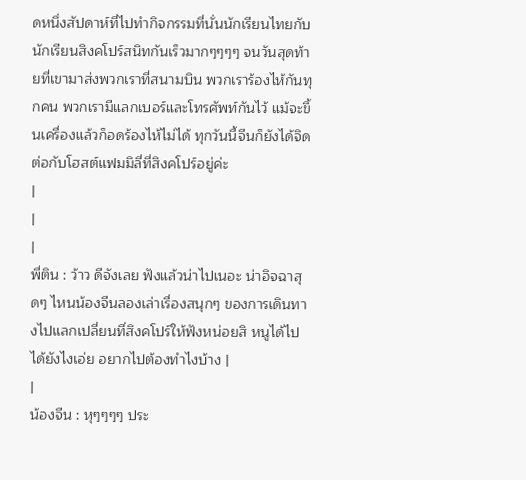ดหนึ่งสัปดาห์ที่ไปทำกิจกรรมที่นั่นนักเรียนไทยกับนักเรียนสิงคโปร์สนิทกันเร็วมากๆๆๆๆ จนวันสุดท้ายที่เขามาส่งพวกเราที่สนามบิน พวกเราร้องไห้กันทุกคน พวกเรามีแลกเบอร์และโทรศัพท์กันไว้ แม้จะขึ้นเครื่องแล้วก็อดร้องไห้ไม่ได้ ทุกวันนี้จีนก็ยังได้จิดต่อกับโฮสต์แฟมมิลี่ที่สิงคโปร์อยู่ค่ะ
|
|
|
พี่ติน : ว้าว ดีจังเลย ฟังแล้วน่าไปเนอะ น่าอิจฉาสุดๆ ไหนน้องจีนลองเล่าเรื่องสนุกๆ ของการเดินทางไปแลกเปลี่ยนที่สิงคโปร์ให้ฟังหน่อยสิ หนูได้ไปได้ยังไงเอ่ย อยากไปต้องทำไงบ้าง |
|
น้องจีน : หุๆๆๆๆ ประ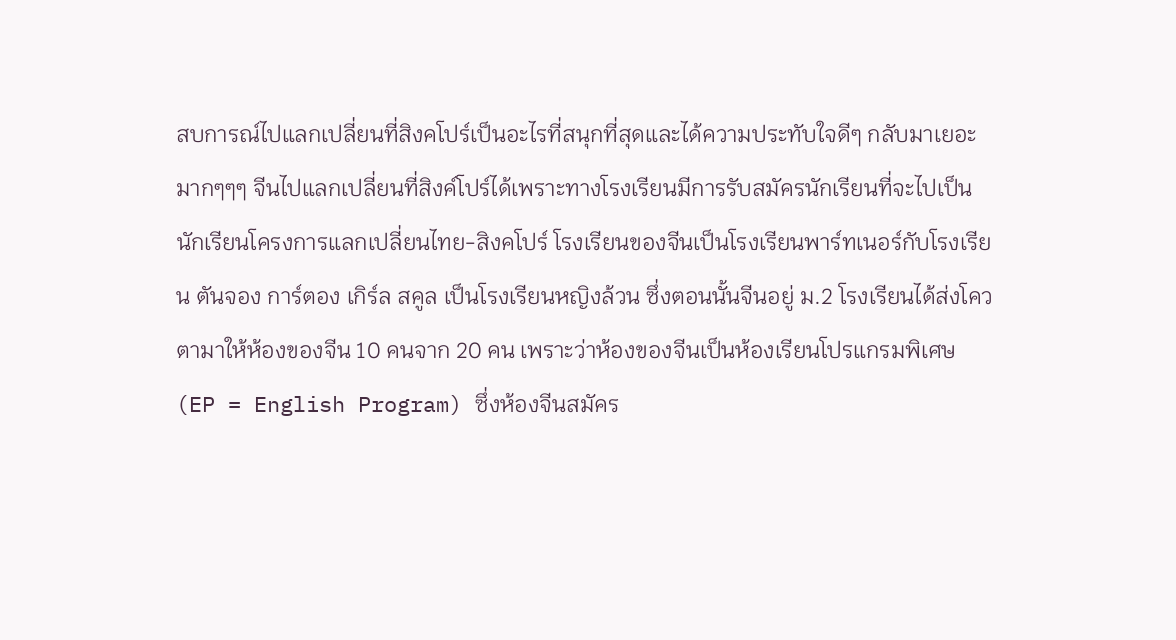สบการณ์ไปแลกเปลี่ยนที่สิงคโปร์เป็นอะไรที่สนุกที่สุดและได้ความประทับใจดีๆ กลับมาเยอะมากๆๆๆ จีนไปแลกเปลี่ยนที่สิงค์โปร์ได้เพราะทางโรงเรียนมีการรับสมัครนักเรียนที่จะไปเป็นนักเรียนโครงการแลกเปลี่ยนไทย-สิงคโปร์ โรงเรียนของจีนเป็นโรงเรียนพาร์ทเนอร์กับโรงเรียน ตันจอง การ์ตอง เกิร์ล สคูล เป็นโรงเรียนหญิงล้วน ซึ่งตอนนั้นจีนอยู่ ม.2 โรงเรียนได้ส่งโควตามาให้ห้องของจีน 10 คนจาก 20 คน เพราะว่าห้องของจีนเป็นห้องเรียนโปรแกรมพิเศษ (EP = English Program) ซึ่งห้องจีนสมัคร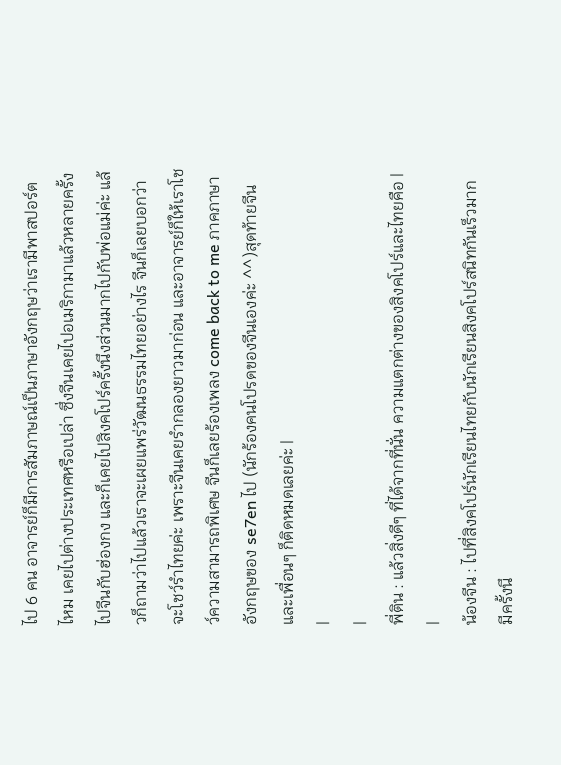ไป 6 คน อาจารย์ก็มีการสัมภาษณ์เป็นภาษาอังกฤษว่าเรามีพาสปอร์ตไหม เคยไปต่างประเทศหรือเปล่า ซึ่งจีนเคยไปอเมริกามาแล้วหลายครั้ง ไปจีนกับฮ่องกง และก็เคยไปสิงคโปร์ครั้งนึงส่วนมากไปกับพ่อแม่ค่ะ แล้วก็ถามว่าไปแล้วเราจะเผยแพร่วัฒนธรรมไทยอย่างไร จีนก็เลยบอกว่าจะโชว์รำไทยค่ะ เพราะจีนเคยรำกลองยาวมาก่อน และอาจารย์ก็ให้เราโชว์ความสามารถพิเศษ จีนก็เลยร้องเพลง come back to me ภาคภาษาอังกฤษของ se7en ไป (นักร้องคนโปรดของจีนเองค่ะ ^^)สุดท้ายจีนและเพื่อนๆ ก็ติดหมดเลยค่ะ |
|
|
พี่ติน : แล้วสิ่งดีๆ ที่ได้จากที่นั่น ความแตกต่างของสิงคโปร์และไทยคือ |
|
น้องจีน : ไปที่สิงคโปร์นักเรียนไทยกับนักเรียนสิงคโปร์สนิทกันเร็วมาก มีครั้งนึ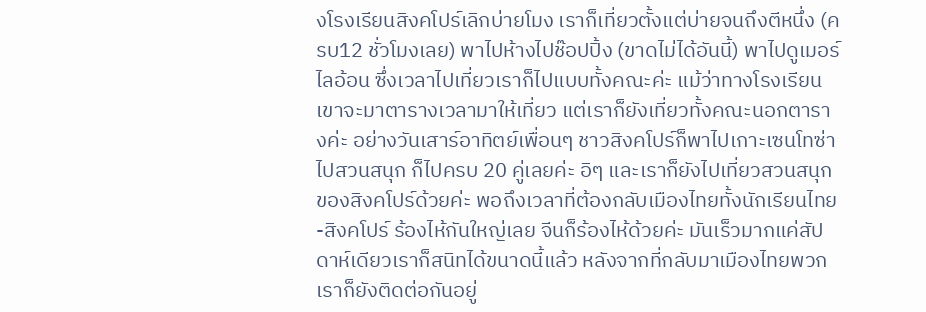งโรงเรียนสิงคโปร์เลิกบ่ายโมง เราก็เที่ยวตั้งแต่บ่ายจนถึงตีหนึ่ง (ครบ12 ชั่วโมงเลย) พาไปห้างไปช๊อปปิ้ง (ขาดไม่ได้อันนี้) พาไปดูเมอร์ไลอ้อน ซึ่งเวลาไปเที่ยวเราก็ไปแบบทั้งคณะค่ะ แม้ว่าทางโรงเรียนเขาจะมาตารางเวลามาให้เที่ยว แต่เราก็ยังเที่ยวทั้งคณะนอกตารางค่ะ อย่างวันเสาร์อาทิตย์เพื่อนๆ ชาวสิงคโปร์ก็พาไปเกาะเซนโทซ่า ไปสวนสนุก ก็ไปครบ 20 คู่เลยค่ะ อิๆ และเราก็ยังไปเที่ยวสวนสนุกของสิงคโปร์ด้วยค่ะ พอถึงเวลาที่ต้องกลับเมืองไทยทั้งนักเรียนไทย-สิงคโปร์ ร้องไห้กันใหญ่เลย จีนก็ร้องไห้ด้วยค่ะ มันเร็วมากแค่สัปดาห์เดียวเราก็สนิทได้ขนาดนี้แล้ว หลังจากที่กลับมาเมืองไทยพวกเราก็ยังติดต่อกันอยู่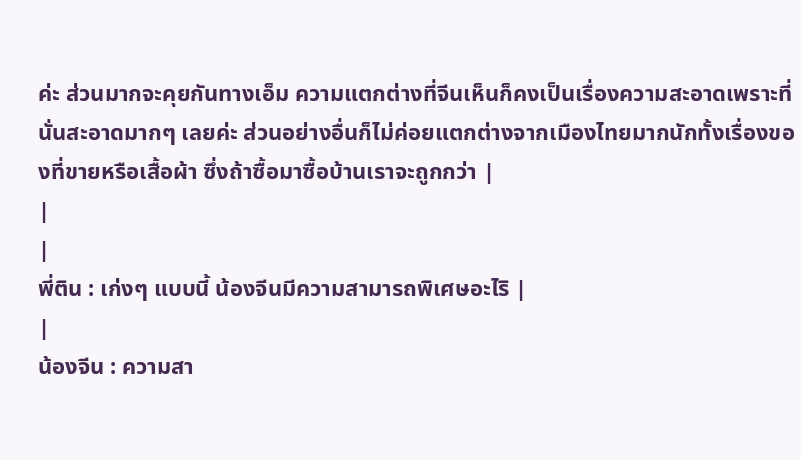ค่ะ ส่วนมากจะคุยกันทางเอ็ม ความแตกต่างที่จีนเห็นก็คงเป็นเรื่องความสะอาดเพราะที่นั่นสะอาดมากๆ เลยค่ะ ส่วนอย่างอื่นก็ไม่ค่อยแตกต่างจากเมืองไทยมากนักทั้งเรื่องของที่ขายหรือเสื้อผ้า ซึ่งถ้าซื้อมาซื้อบ้านเราจะถูกกว่า |
|
|
พี่ติน : เก่งๆ แบบนี้ น้องจีนมีความสามารถพิเศษอะไริ |
|
น้องจีน : ความสา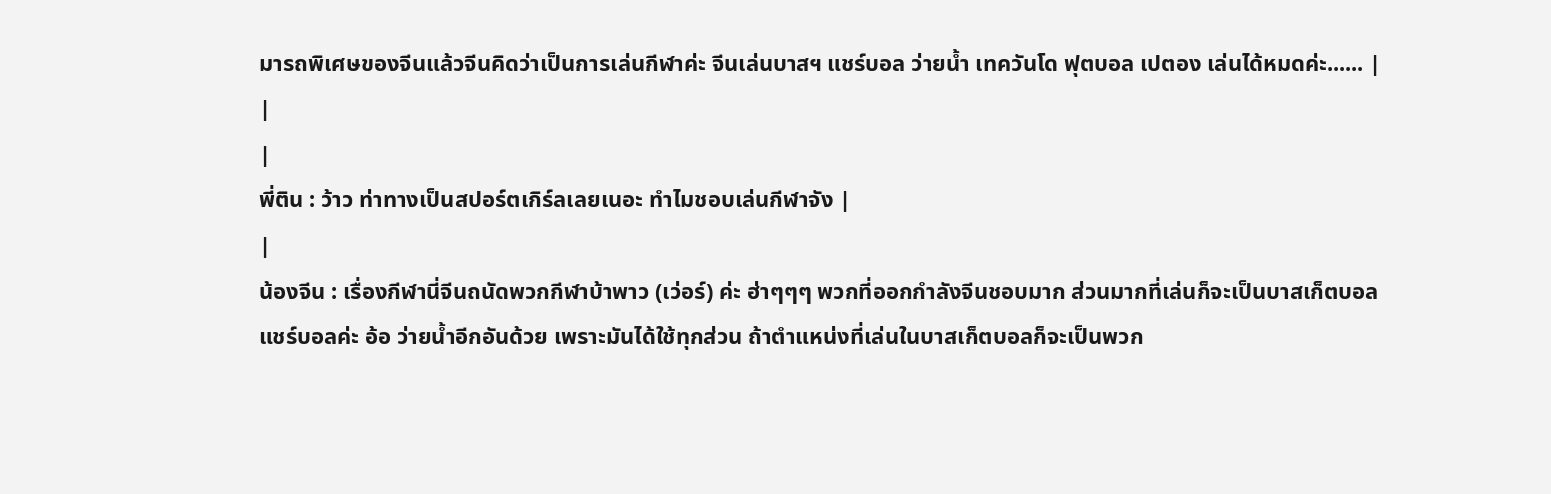มารถพิเศษของจีนแล้วจีนคิดว่าเป็นการเล่นกีฬาค่ะ จีนเล่นบาสฯ แชร์บอล ว่ายน้ำ เทควันโด ฟุตบอล เปตอง เล่นได้หมดค่ะ...... |
|
|
พี่ติน : ว้าว ท่าทางเป็นสปอร์ตเกิร์ลเลยเนอะ ทำไมชอบเล่นกีฬาจัง |
|
น้องจีน : เรื่องกีฬานี่จีนถนัดพวกกีฬาบ้าพาว (เว่อร์) ค่ะ ฮ่าๆๆๆ พวกที่ออกกำลังจีนชอบมาก ส่วนมากที่เล่นก็จะเป็นบาสเก็ตบอล แชร์บอลค่ะ อ้อ ว่ายน้ำอีกอันด้วย เพราะมันได้ใช้ทุกส่วน ถ้าตำแหน่งที่เล่นในบาสเก็ตบอลก็จะเป็นพวก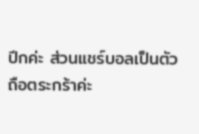ปีกค่ะ ส่วนแชร์บอลเป็นตัวถือตระกร้าค่ะ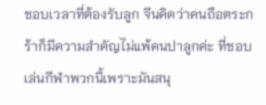ชอบเวลาที่ต้องรับลูก จีนคิดว่าคนถือตระกร้าก็มีความสำคัญไม่แพ้คนปาลูกค่ะ ที่ชอบเล่นกีฬาพวกนี้เพราะมันสนุ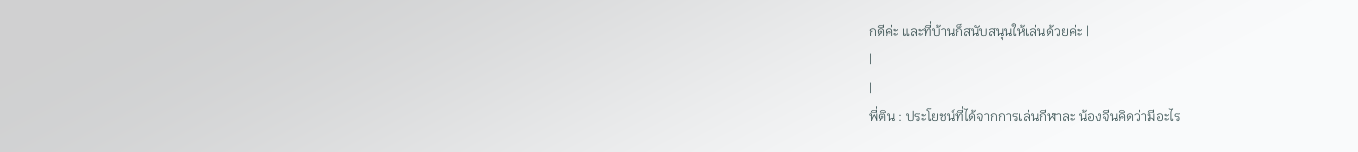กดีค่ะ และที่บ้านก็สนับสนุนให้เล่นด้วยค่ะ |
|
|
พี่ติน : ประโยชน์ที่ได้จากการเล่นกีฬาละ น้องจีนคิดว่ามีอะไร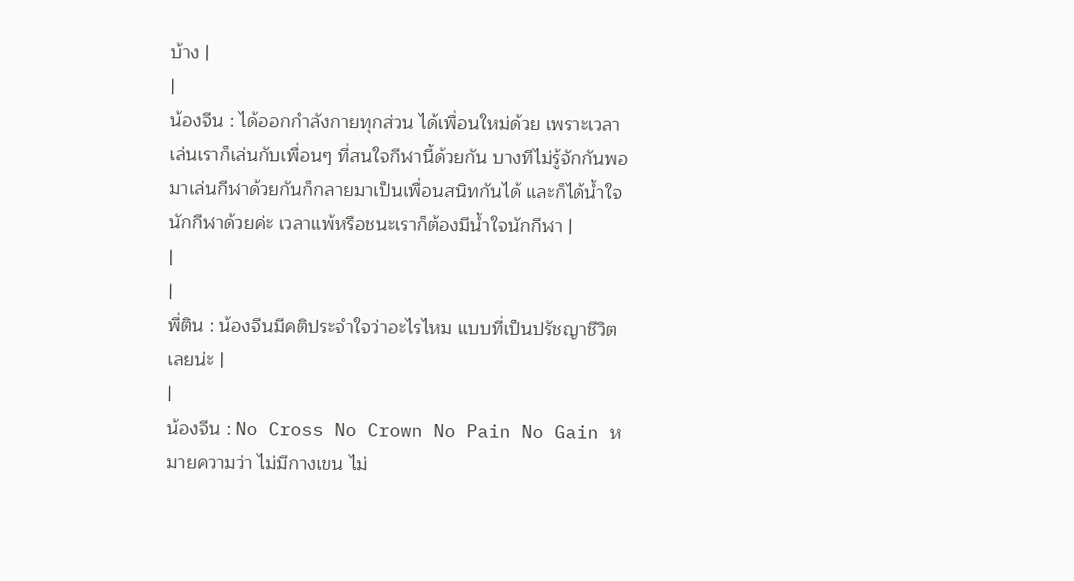บ้าง |
|
น้องจีน : ได้ออกกำลังกายทุกส่วน ได้เพื่อนใหม่ด้วย เพราะเวลาเล่นเราก็เล่นกับเพื่อนๆ ที่สนใจกีฬานี้ด้วยกัน บางทีไม่รู้จักกันพอมาเล่นกีฬาด้วยกันก็กลายมาเป็นเพื่อนสนิทกันได้ และก็ได้น้ำใจนักกีฬาด้วยค่ะ เวลาแพ้หรือชนะเราก็ต้องมีน้ำใจนักกีฬา |
|
|
พี่ติน : น้องจีนมีคติประจำใจว่าอะไรไหม แบบที่เป็นปรัชญาชีวิตเลยน่ะ |
|
น้องจีน : No Cross No Crown No Pain No Gain หมายความว่า ไม่มีกางเขน ไม่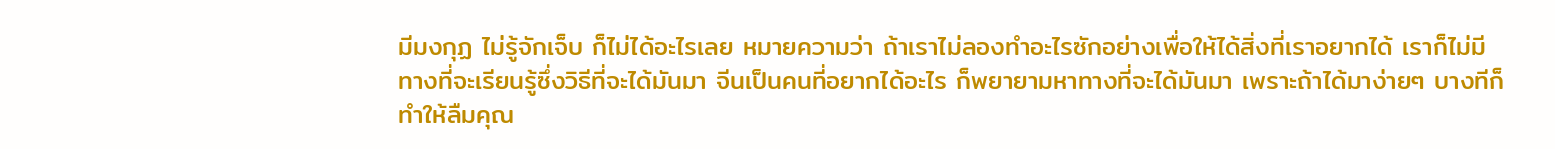มีมงกุฏ ไม่รู้จักเจ็บ ก็ไม่ได้อะไรเลย หมายความว่า ถ้าเราไม่ลองทำอะไรซักอย่างเพื่อให้ได้สิ่งที่เราอยากได้ เราก็ไม่มีทางที่จะเรียนรู้ซึ่งวิธีที่จะได้มันมา จีนเป็นคนที่อยากได้อะไร ก็พยายามหาทางที่จะได้มันมา เพราะถ้าได้มาง่ายๆ บางทีก็ทำให้ลืมคุณ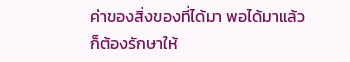ค่าของสิ่งของที่ได้มา พอได้มาแล้วก็ต้องรักษาให้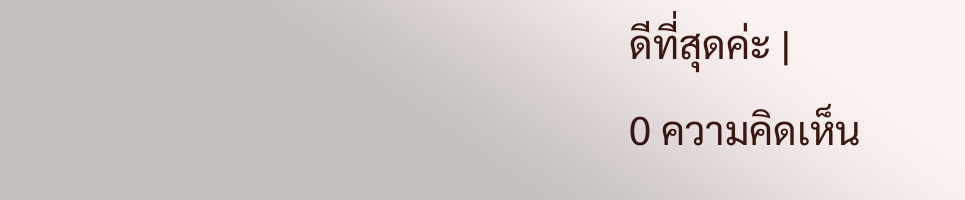ดีที่สุดค่ะ |
0 ความคิดเห็น